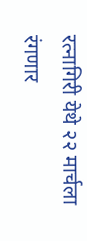रत्नागिरी येथे २२ मार्चला रंगणार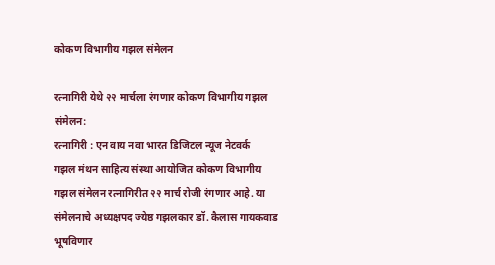कोकण विभागीय गझल संमेलन

रत्नागिरी येथे २२ मार्चला रंगणार कोकण विभागीय गझल संमेलन:
रत्नागिरी : एन वाय नवा भारत डिजिटल न्यूज नेटवर्क
गझल मंथन साहित्य संस्था आयोजित कोकण विभागीय गझल संमेलन रत्नागिरीत २२ मार्च रोजी रंगणार आहे. या संमेलनाचे अध्यक्षपद ज्येष्ठ गझलकार डॉ. कैलास गायकवाड भूषविणार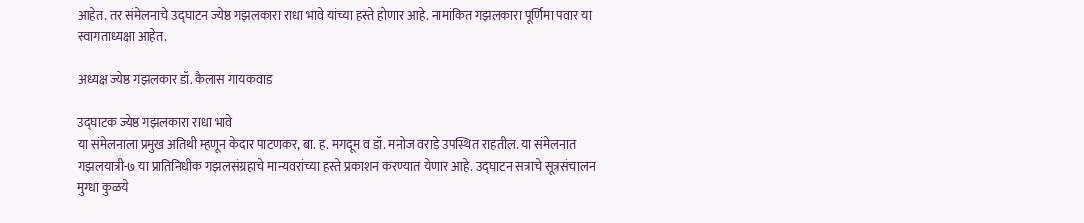आहेत. तर संमेलनाचे उद्घाटन ज्येष्ठ गझलकारा राधा भावे यांच्या हस्ते होणार आहे. नामांकित गझलकारा पूर्णिमा पवार या स्वागताध्यक्षा आहेत.

अध्यक्ष ज्येष्ठ गझलकार डॉ. कैलास गायकवाड

उद्घाटक ज्येष्ठ गझलकारा राधा भावे
या संमेलनाला प्रमुख अतिथी म्हणून केदार पाटणकर, बा. ह. मगदूम व डॉ. मनोज वराडे उपस्थित राहतील. या संमेलनात गझलयात्री-७ या प्रातिनिधीक गझलसंग्रहाचे मान्यवरांच्या हस्ते प्रकाशन करण्यात येणार आहे. उद्घाटन सत्राचे सूत्रसंचालन मुग्धा कुळये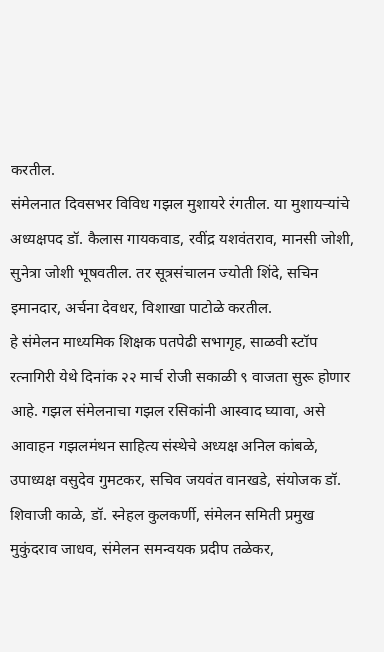करतील.
संमेलनात दिवसभर विविध गझल मुशायरे रंगतील. या मुशायऱ्यांचे अध्यक्षपद डॉ. कैलास गायकवाड, रवींद्र यशवंतराव, मानसी जोशी, सुनेत्रा जोशी भूषवतील. तर सूत्रसंचालन ज्योती शिंदे, सचिन इमानदार, अर्चना देवधर, विशाखा पाटोळे करतील.
हे संमेलन माध्यमिक शिक्षक पतपेढी सभागृह, साळवी स्टॉप रत्नागिरी येथे दिनांक २२ मार्च रोजी सकाळी ९ वाजता सुरू होणार आहे. गझल संमेलनाचा गझल रसिकांनी आस्वाद घ्यावा, असे आवाहन गझलमंथन साहित्य संस्थेचे अध्यक्ष अनिल कांबळे, उपाध्यक्ष वसुदेव गुमटकर, सचिव जयवंत वानखडे, संयोजक डॉ. शिवाजी काळे, डॉ. स्नेहल कुलकर्णी, संमेलन समिती प्रमुख मुकुंदराव जाधव, संमेलन समन्वयक प्रदीप तळेकर,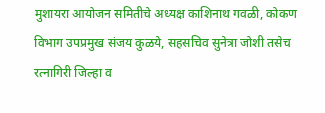मुशायरा आयोजन समितीचे अध्यक्ष काशिनाथ गवळी, कोकण विभाग उपप्रमुख संजय कुळये, सहसचिव सुनेत्रा जोशी तसेच रत्नागिरी जिल्हा व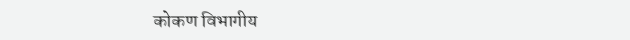कोकण विभागीय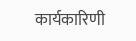कार्यकारिणी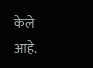केले आहे.